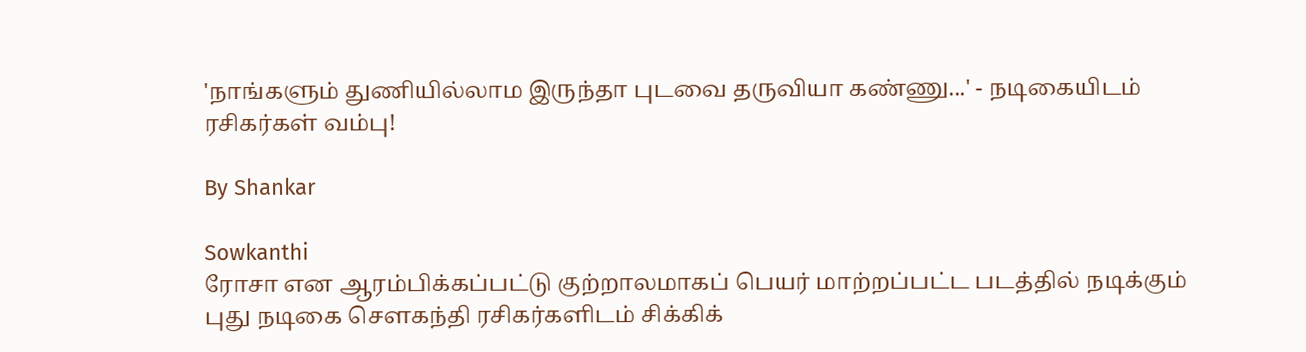'நாங்களும் துணியில்லாம இருந்தா புடவை தருவியா கண்ணு...' - நடிகையிடம் ரசிகர்கள் வம்பு!

By Shankar

Sowkanthi
ரோசா என ஆரம்பிக்கப்பட்டு குற்றாலமாகப் பெயர் மாற்றப்பட்ட படத்தில் நடிக்கும் புது நடிகை சௌகந்தி ரசிகர்களிடம் சிக்கிக்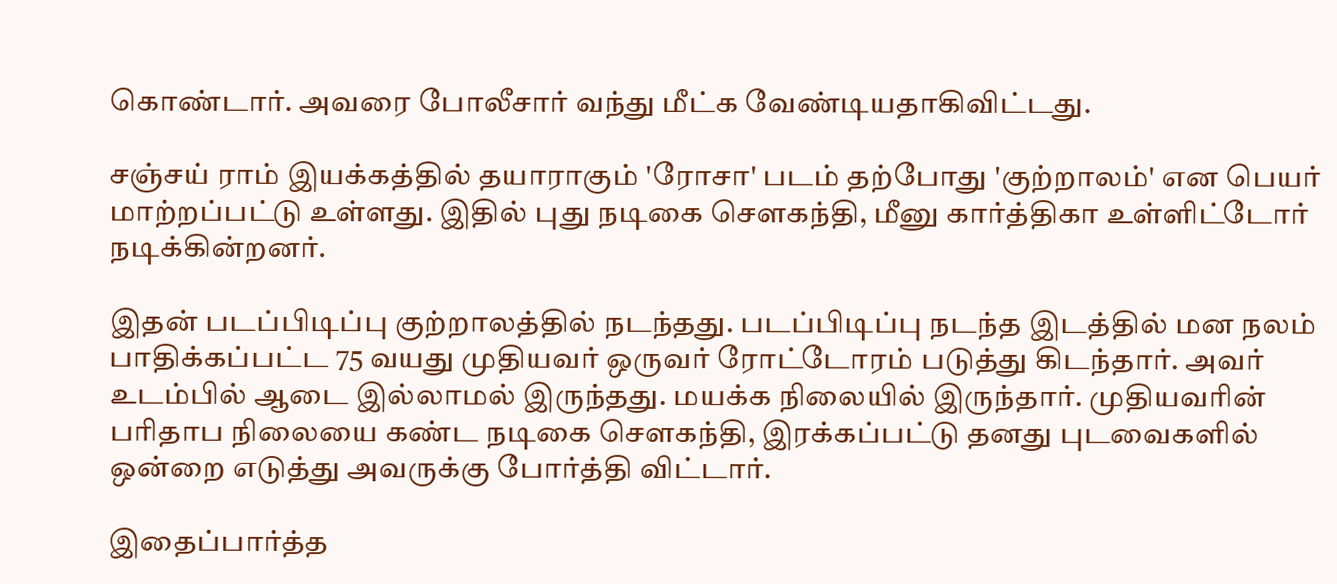கொண்டார். அவரை போலீசார் வந்து மீட்க வேண்டியதாகிவிட்டது.

சஞ்சய் ராம் இயக்கத்தில் தயாராகும் 'ரோசா' படம் தற்போது 'குற்றாலம்' என பெயர் மாற்றப்பட்டு உள்ளது. இதில் புது நடிகை சௌகந்தி, மீனு கார்த்திகா உள்ளிட்டோர் நடிக்கின்றனர்.

இதன் படப்பிடிப்பு குற்றாலத்தில் நடந்தது. படப்பிடிப்பு நடந்த இடத்தில் மன நலம் பாதிக்கப்பட்ட 75 வயது முதியவர் ஒருவர் ரோட்டோரம் படுத்து கிடந்தார். அவர் உடம்பில் ஆடை இல்லாமல் இருந்தது. மயக்க நிலையில் இருந்தார். முதியவரின் பரிதாப நிலையை கண்ட நடிகை சௌகந்தி, இரக்கப்பட்டு தனது புடவைகளில் ஒன்றை எடுத்து அவருக்கு போர்த்தி விட்டார்.

இதைப்பார்த்த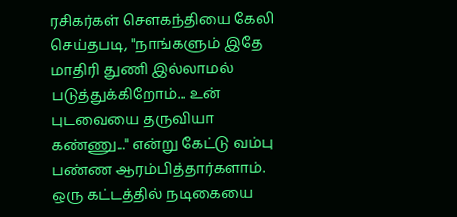ரசிகர்கள் சௌகந்தியை கேலி செய்தபடி, "நாங்களும் இதே மாதிரி துணி இல்லாமல் படுத்துக்கிறோம்... உன் புடவையை தருவியா கண்ணு..." என்று கேட்டு வம்பு பண்ண ஆரம்பித்தார்களாம். ஒரு கட்டத்தில் நடிகையை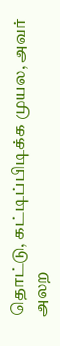தொட்டு, கட்டிப்பிடிக்க முயல, அவர் அலற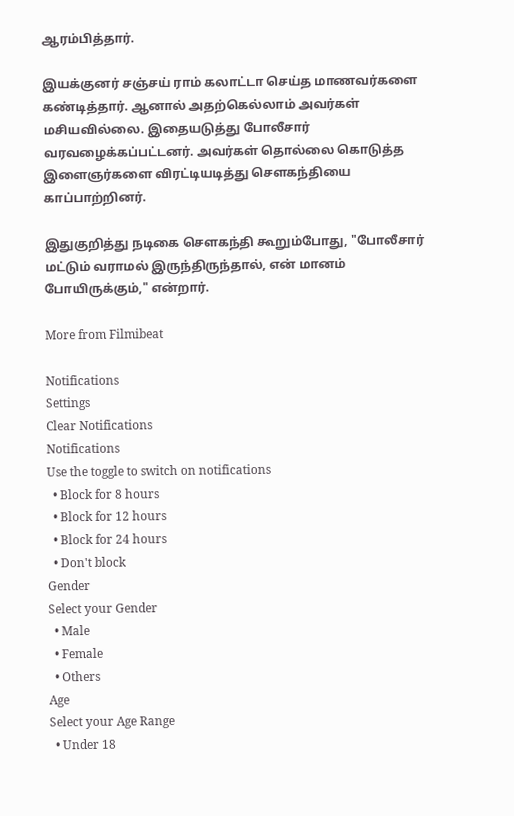ஆரம்பித்தார்.

இயக்குனர் சஞ்சய் ராம் கலாட்டா செய்த மாணவர்களை கண்டித்தார். ஆனால் அதற்கெல்லாம் அவர்கள் மசியவில்லை. இதையடுத்து போலீசார் வரவழைக்கப்பட்டனர். அவர்கள் தொல்லை கொடுத்த இளைஞர்களை விரட்டியடித்து சௌகந்தியை காப்பாற்றினர்.

இதுகுறித்து நடிகை சௌகந்தி கூறும்போது, "போலீசார் மட்டும் வராமல் இருந்திருந்தால், என் மானம் போயிருக்கும்," என்றார்.

More from Filmibeat

Notifications
Settings
Clear Notifications
Notifications
Use the toggle to switch on notifications
  • Block for 8 hours
  • Block for 12 hours
  • Block for 24 hours
  • Don't block
Gender
Select your Gender
  • Male
  • Female
  • Others
Age
Select your Age Range
  • Under 18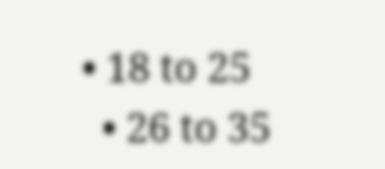• 18 to 25
  • 26 to 35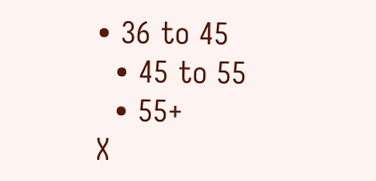• 36 to 45
  • 45 to 55
  • 55+
X